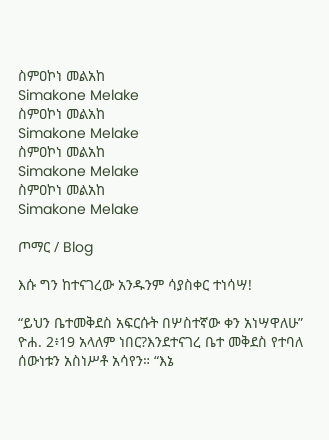ስምዐኮነ መልአከ
Simakone Melake
ስምዐኮነ መልአከ
Simakone Melake
ስምዐኮነ መልአከ
Simakone Melake
ስምዐኮነ መልአከ
Simakone Melake

ጦማር / Blog

እሱ ግን ከተናገረው አንዱንም ሳያስቀር ተነሳሣ!

“ይህን ቤተመቅደስ አፍርሱት በሦስተኛው ቀን አነሣዋለሁ” ዮሐ. 2፥19 አላለም ነበር?እንደተናገረ ቤተ መቅደስ የተባለ ሰውነቱን አስነሥቶ አሳየን። “እኔ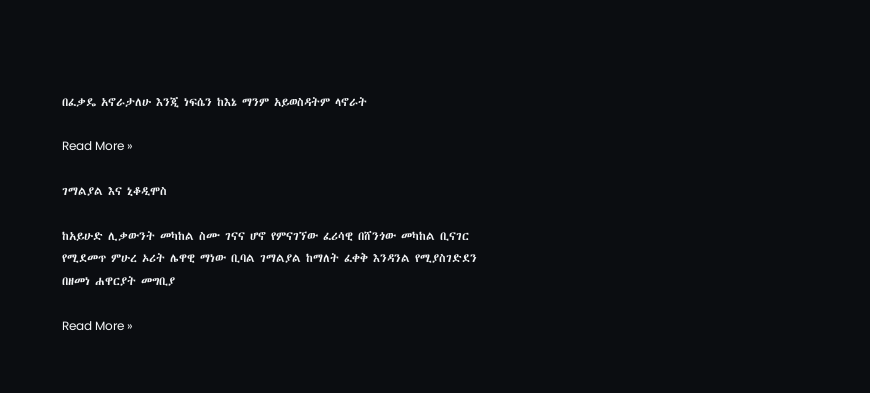በፈቃዴ አኖራታለሁ እንጂ ነፍሴን ከእኔ ማንም አይወስዳትም ላኖራት

Read More »

ገማልያል እና ኒቆዲሞስ

ከአይሁድ ሊቃውንት መካከል ስሙ ገናና ሆኖ የምናገኘው ፈሪሳዊ በሸንጎው መካከል ቢናገር የሚደመጥ ምሁረ ኦሪት ሌዋዊ ማነው ቢባል ገማልያል ከማለት ፈቀቅ እንዳንል የሚያስገድደን በዘመነ ሐዋርያት መግቢያ

Read More »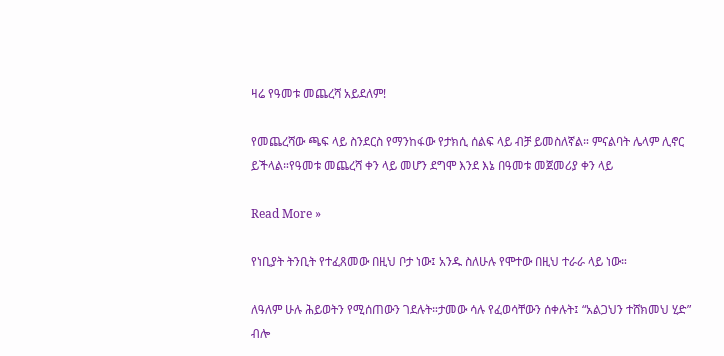ዛሬ የዓመቱ መጨረሻ አይደለም!

የመጨረሻው ጫፍ ላይ ስንደርስ የማንከፋው የታክሲ ሰልፍ ላይ ብቻ ይመስለኛል። ምናልባት ሌላም ሊኖር ይችላል።የዓመቱ መጨረሻ ቀን ላይ መሆን ደግሞ እንደ እኔ በዓመቱ መጀመሪያ ቀን ላይ

Read More »

የነቢያት ትንቢት የተፈጸመው በዚህ ቦታ ነው፤ አንዱ ስለሁሉ የሞተው በዚህ ተራራ ላይ ነው።

ለዓለም ሁሉ ሕይወትን የሚሰጠውን ገደሉት።ታመው ሳሉ የፈወሳቸውን ሰቀሉት፤ “አልጋህን ተሸክመህ ሂድ” ብሎ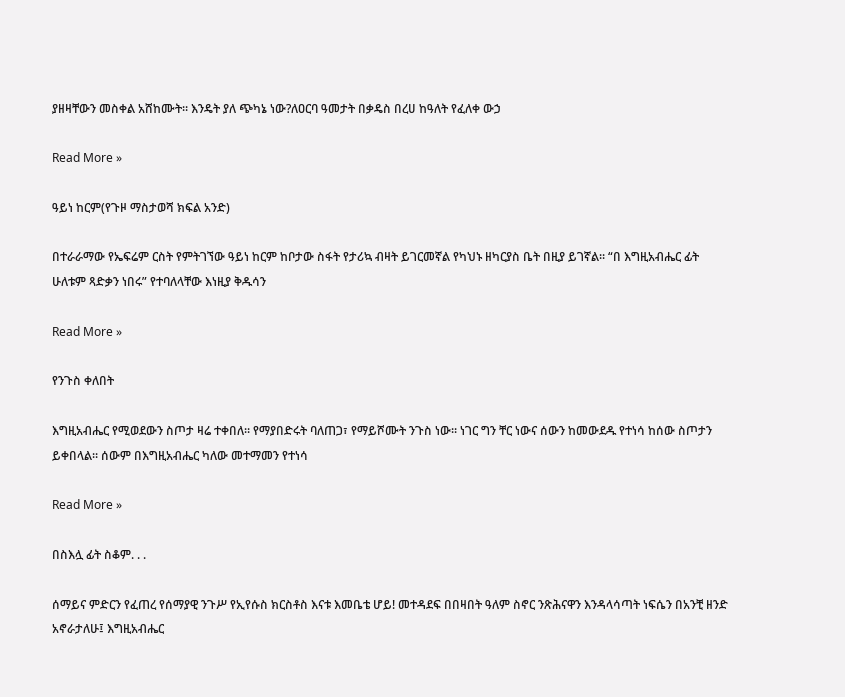ያዘዛቸውን መስቀል አሸከሙት። እንዴት ያለ ጭካኔ ነው?ለዐርባ ዓመታት በቃዴስ በረሀ ከዓለት የፈለቀ ውኃ

Read More »

ዓይነ ከርም(የጉዞ ማስታወሻ ክፍል አንድ)

በተራራማው የኤፍሬም ርስት የምትገኘው ዓይነ ከርም ከቦታው ስፋት የታሪኳ ብዛት ይገርመኛል የካህኑ ዘካርያስ ቤት በዚያ ይገኛል። “በ እግዚአብሔር ፊት ሁለቱም ጻድቃን ነበሩ” የተባለላቸው እነዚያ ቅዱሳን

Read More »

የንጉስ ቀለበት

እግዚአብሔር የሚወደውን ስጦታ ዛሬ ተቀበለ። የማያበድሩት ባለጠጋ፣ የማይሾሙት ንጉስ ነው። ነገር ግን ቸር ነውና ሰውን ከመውደዱ የተነሳ ከሰው ስጦታን ይቀበላል። ሰውም በእግዚአብሔር ካለው መተማመን የተነሳ

Read More »

በስእሏ ፊት ስቆም. . .

ሰማይና ምድርን የፈጠረ የሰማያዊ ንጉሥ የኢየሱስ ክርስቶስ እናቱ እመቤቴ ሆይ! መተዳደፍ በበዛበት ዓለም ስኖር ንጽሕናዋን እንዳላሳጣት ነፍሴን በአንቺ ዘንድ አኖራታለሁ፤ እግዚአብሔር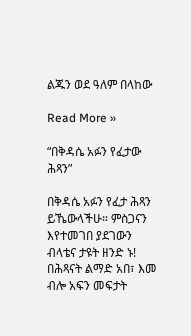ልጁን ወደ ዓለም በላከው

Read More »

“በቅዳሴ አፉን የፈታው ሕጻን”

በቅዳሴ አፉን የፈታ ሕጻን ይኼውላችሁ። ምስጋናን እየተመገበ ያደገውን ብላቴና ታዩት ዘንድ ኑ! በሕጻናት ልማድ አበ፣ እመ ብሎ አፍን መፍታት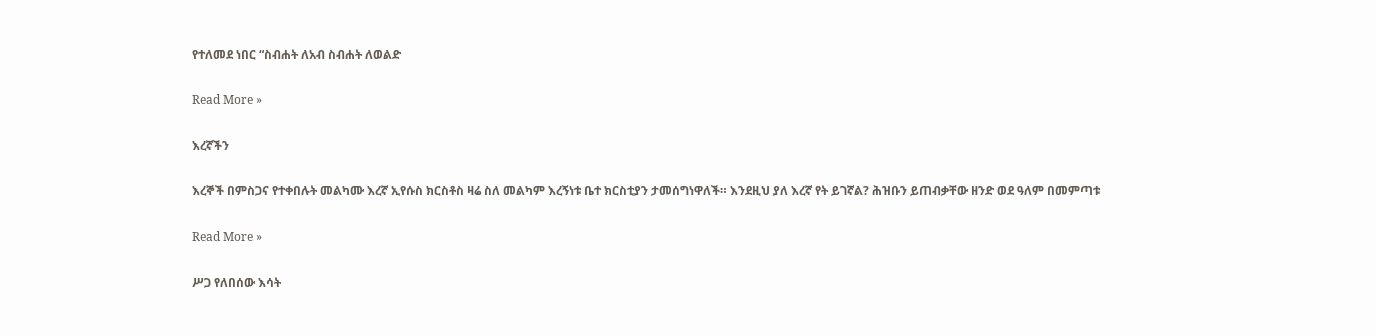የተለመደ ነበር “ስብሐት ለአብ ስብሐት ለወልድ

Read More »

እረኛችን

እረኞች በምስጋና የተቀበሉት መልካሙ እረኛ ኢየሱስ ክርስቶስ ዛሬ ስለ መልካም እረኝነቱ ቤተ ክርስቲያን ታመሰግነዋለች። እንደዚህ ያለ እረኛ የት ይገኛል? ሕዝቡን ይጠብቃቸው ዘንድ ወደ ዓለም በመምጣቱ

Read More »

ሥጋ የለበሰው እሳት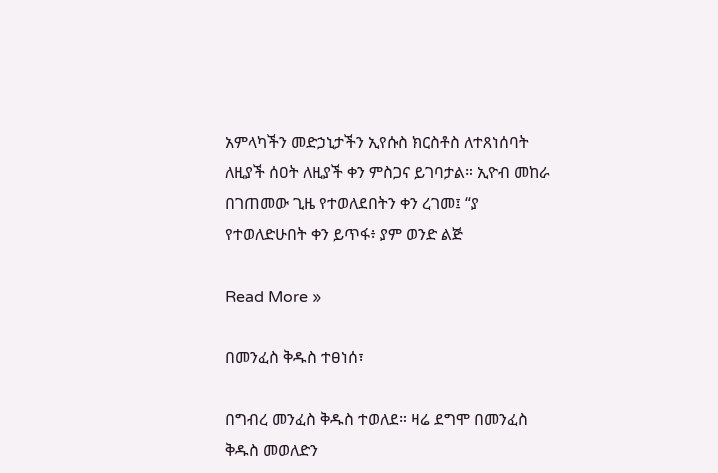አምላካችን መድኃኒታችን ኢየሱስ ክርስቶስ ለተጸነሰባት ለዚያች ሰዐት ለዚያች ቀን ምስጋና ይገባታል። ኢዮብ መከራ በገጠመው ጊዜ የተወለደበትን ቀን ረገመ፤ “ያ የተወለድሁበት ቀን ይጥፋ፥ ያም ወንድ ልጅ

Read More »

በመንፈስ ቅዱስ ተፀነሰ፣

በግብረ መንፈስ ቅዱስ ተወለደ። ዛሬ ደግሞ በመንፈስ ቅዱስ መወለድን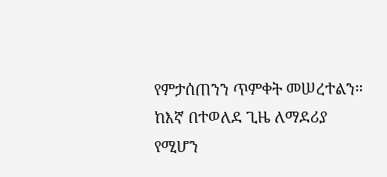የምታሰጠንን ጥምቀት መሠረተልን። ከእኛ በተወለደ ጊዜ ለማደሪያ የሚሆን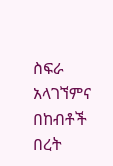ስፍራ አላገኘምና በከብቶች በረት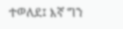ተወለደ፤ እኛ ግን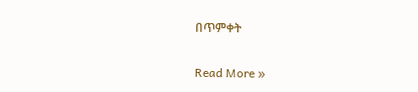በጥምቀት

Read More »